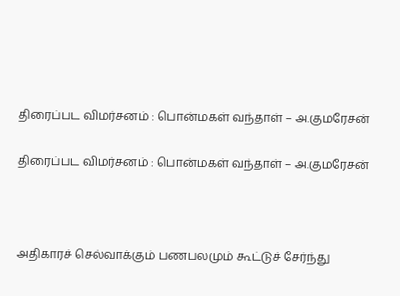திரைப்பட விமர்சனம் : பொன்மகள் வந்தாள் – அ.குமரேசன்

திரைப்பட விமர்சனம் : பொன்மகள் வந்தாள் – அ.குமரேசன்



அதிகாரச் செல்வாக்கும் பணபலமும் கூட்டுச் சேர்ந்து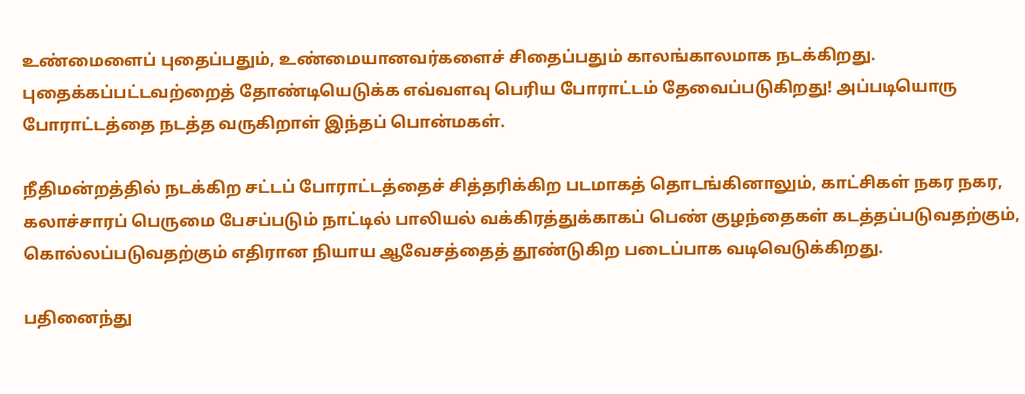உண்மைளைப் புதைப்பதும், உண்மையானவர்களைச் சிதைப்பதும் காலங்காலமாக நடக்கிறது. புதைக்கப்பட்டவற்றைத் தோண்டியெடுக்க எவ்வளவு பெரிய போராட்டம் தேவைப்படுகிறது! அப்படியொரு போராட்டத்தை நடத்த வருகிறாள் இந்தப் பொன்மகள்.

நீதிமன்றத்தில் நடக்கிற சட்டப் போராட்டத்தைச் சித்தரிக்கிற படமாகத் தொடங்கினாலும், காட்சிகள் நகர நகர, கலாச்சாரப் பெருமை பேசப்படும் நாட்டில் பாலியல் வக்கிரத்துக்காகப் பெண் குழந்தைகள் கடத்தப்படுவதற்கும், கொல்லப்படுவதற்கும் எதிரான நியாய ஆவேசத்தைத் தூண்டுகிற படைப்பாக வடிவெடுக்கிறது.

பதினைந்து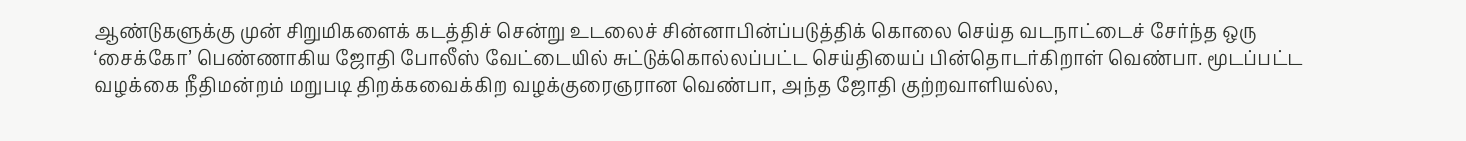ஆண்டுகளுக்கு முன் சிறுமிகளைக் கடத்திச் சென்று உடலைச் சின்னாபின்ப்படுத்திக் கொலை செய்த வடநாட்டைச் சேர்ந்த ஒரு ‘சைக்கோ’ பெண்ணாகிய ஜோதி போலீஸ் வேட்டையில் சுட்டுக்கொல்லப்பட்ட செய்தியைப் பின்தொடர்கிறாள் வெண்பா. மூடப்பட்ட வழக்கை நீதிமன்றம் மறுபடி திறக்கவைக்கிற வழக்குரைஞரான வெண்பா, அந்த ஜோதி குற்றவாளியல்ல,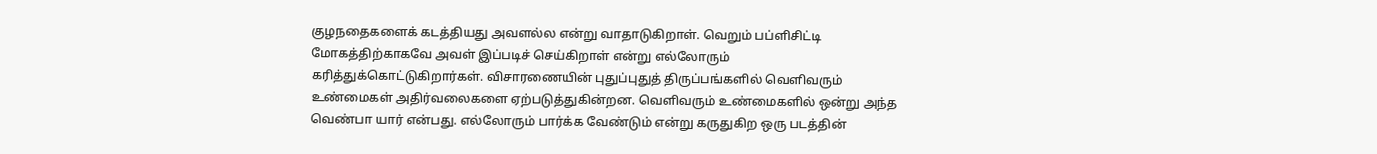குழநதைகளைக் கடத்தியது அவளல்ல என்று வாதாடுகிறாள். வெறும் பப்ளிசிட்டி மோகத்திற்காகவே அவள் இப்படிச் செய்கிறாள் என்று எல்லோரும் கரித்துக்கொட்டுகிறார்கள். விசாரணையின் புதுப்புதுத் திருப்பங்களில் வெளிவரும் உண்மைகள் அதிர்வலைகளை ஏற்படுத்துகின்றன. வெளிவரும் உண்மைகளில் ஒன்று அந்த வெண்பா யார் என்பது. எல்லோரும் பார்க்க வேண்டும் என்று கருதுகிற ஒரு படத்தின்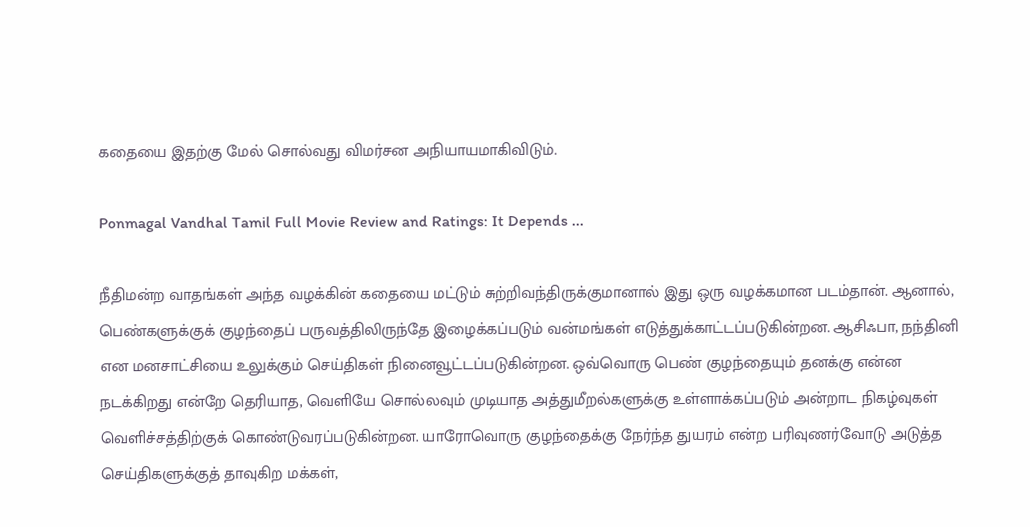கதையை இதற்கு மேல் சொல்வது விமர்சன அநியாயமாகிவிடும்.

Ponmagal Vandhal Tamil Full Movie Review and Ratings: It Depends ...

நீதிமன்ற வாதங்கள் அந்த வழக்கின் கதையை மட்டும் சுற்றிவந்திருக்குமானால் இது ஒரு வழக்கமான படம்தான். ஆனால், பெண்களுக்குக் குழந்தைப் பருவத்திலிருந்தே இழைக்கப்படும் வன்மங்கள் எடுத்துக்காட்டப்படுகின்றன. ஆசிஃபா, நந்தினி என மனசாட்சியை உலுக்கும் செய்திகள் நினைவூட்டப்படுகின்றன. ஒவ்வொரு பெண் குழந்தையும் தனக்கு என்ன நடக்கிறது என்றே தெரியாத, வெளியே சொல்லவும் முடியாத அத்துமீறல்களுக்கு உள்ளாக்கப்படும் அன்றாட நிகழ்வுகள் வெளிச்சத்திற்குக் கொண்டுவரப்படுகின்றன. யாரோவொரு குழந்தைக்கு நேர்ந்த துயரம் என்ற பரிவுணர்வோடு அடுத்த செய்திகளுக்குத் தாவுகிற மக்கள்,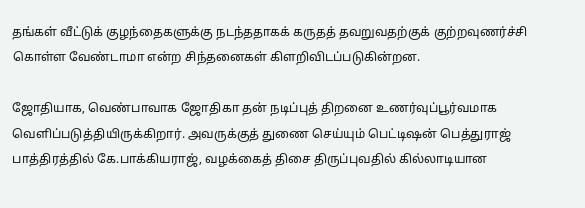தங்கள் வீட்டுக் குழந்தைகளுக்கு நடந்ததாகக் கருதத் தவறுவதற்குக் குற்றவுணர்ச்சி கொள்ள வேண்டாமா என்ற சிந்தனைகள் கிளறிவிடப்படுகின்றன.

ஜோதியாக, வெண்பாவாக ஜோதிகா தன் நடிப்புத் திறனை உணர்வுப்பூர்வமாக வெளிப்படுத்தியிருக்கிறார். அவருக்குத் துணை செய்யும் பெட்டிஷன் பெத்துராஜ் பாத்திரத்தில் கே.பாக்கியராஜ், வழக்கைத் திசை திருப்புவதில் கில்லாடியான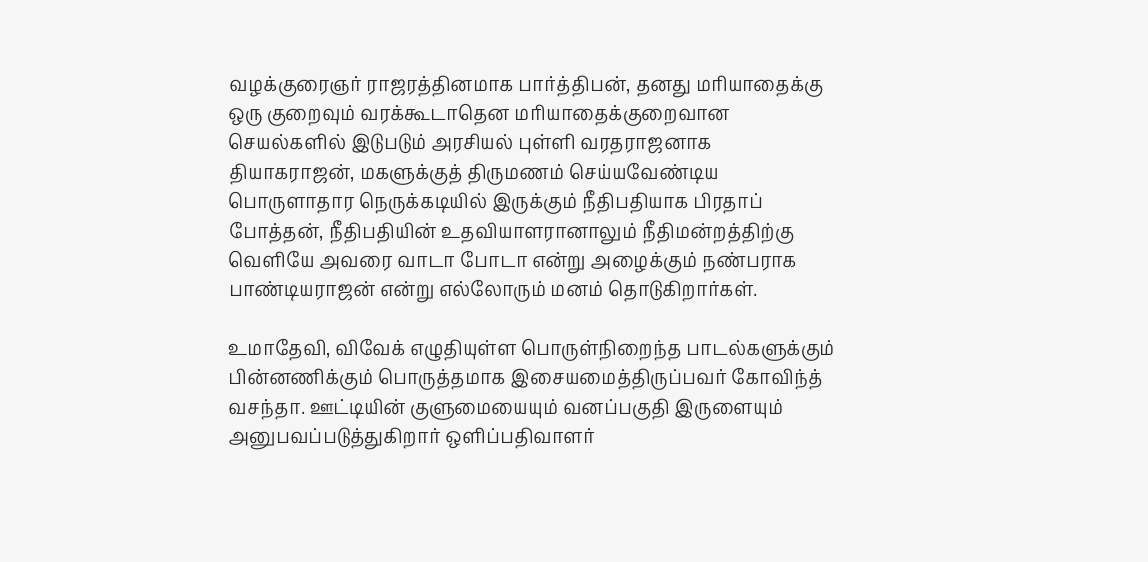வழக்குரைஞர் ராஜரத்தினமாக பார்த்திபன், தனது மரியாதைக்கு ஒரு குறைவும் வரக்கூடாதென மரியாதைக்குறைவான செயல்களில் இடுபடும் அரசியல் புள்ளி வரதராஜனாக தியாகராஜன், மகளுக்குத் திருமணம் செய்யவேண்டிய பொருளாதார நெருக்கடியில் இருக்கும் நீதிபதியாக பிரதாப் போத்தன், நீதிபதியின் உதவியாளரானாலும் நீதிமன்றத்திற்கு வெளியே அவரை வாடா போடா என்று அழைக்கும் நண்பராக பாண்டியராஜன் என்று எல்லோரும் மனம் தொடுகிறார்கள்.

உமாதேவி, விவேக் எழுதியுள்ள பொருள்நிறைந்த பாடல்களுக்கும் பின்னணிக்கும் பொருத்தமாக இசையமைத்திருப்பவர் கோவிந்த் வசந்தா. ஊட்டியின் குளுமையையும் வனப்பகுதி இருளையும் அனுபவப்படுத்துகிறார் ஒளிப்பதிவாளர்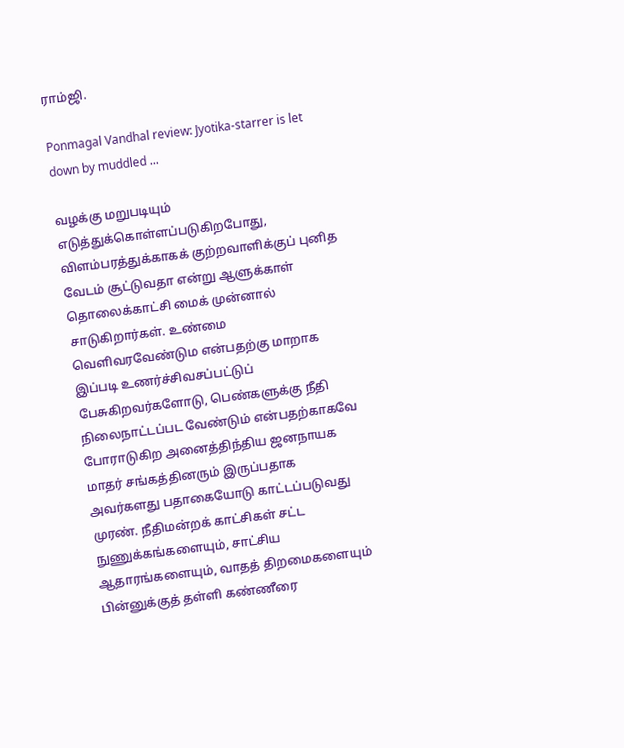ராம்ஜி.

Ponmagal Vandhal review: Jyotika-starrer is let down by muddled ...

வழக்கு மறுபடியும் எடுத்துக்கொள்ளப்படுகிறபோது, விளம்பரத்துக்காகக் குற்றவாளிக்குப் புனித வேடம் சூட்டுவதா என்று ஆளுக்காள் தொலைக்காட்சி மைக் முன்னால் சாடுகிறார்கள். உண்மை வெளிவரவேண்டும என்பதற்கு மாறாக இப்படி உணர்ச்சிவசப்பட்டுப் பேசுகிறவர்களோடு, பெண்களுக்கு நீதி நிலைநாட்டப்பட வேண்டும் என்பதற்காகவே போராடுகிற அனைத்திந்திய ஜனநாயக மாதர் சங்கத்தினரும் இருப்பதாக அவர்களது பதாகையோடு காட்டப்படுவது முரண். நீதிமன்றக் காட்சிகள் சட்ட நுணுக்கங்களையும், சாட்சிய ஆதாரங்களையும், வாதத் திறமைகளையும் பின்னுக்குத் தள்ளி கண்ணீரை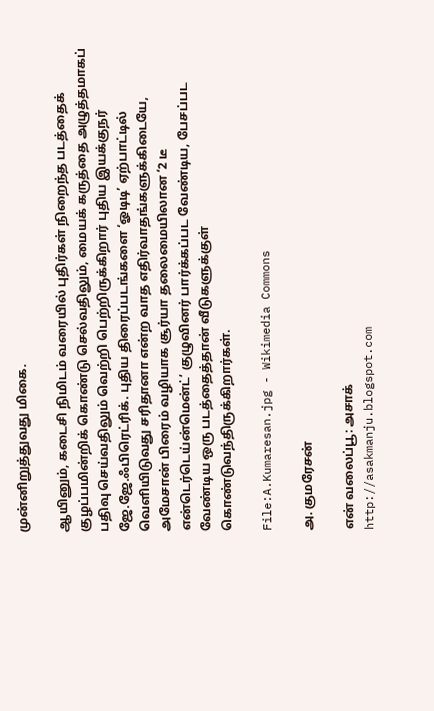முன்னிறுத்துவது மிகை.

ஆயினும், கடைசி நிமிடம் வரையில் புதிர்கள் நிறைந்த படத்தைக் குழப்பமின்றிக் கொண்டு செல்வதிலும், மையக் கருத்தை அழுத்தமாகப் பதிவு செய்வதிலும் வெற்றி பெற்றிருக்கிறார் புதிய இயக்குநர் ஜே.ஜே.ஃபிரெட்ரிக். புதிய திரைப்படங்களை ‘ஓடிடி’ ஏற்பாட்டில் வெளியிடுவது சரிதானா என்ற வாத எதிர்வாதங்களுக்கிடையே, அமேசான் பிரைம் வழியாக சூர்யா தலைமையிலான ‘2 டீ என்டெர்டெய்ன்மென்ட்’ குழுவினர் பார்க்கப்பட வேண்டிய, பேசப்பட வேண்டிய ஒரு படத்தைத்தான் வீடுகளுக்குள் கொண்டுவந்திருக்கிறார்கள்.

File:A.Kumaresan.jpg - Wikimedia Commons

அ. குமரேசன்

என் வலைப்பூ: அசாக்
http://asakmanju.blogspot.com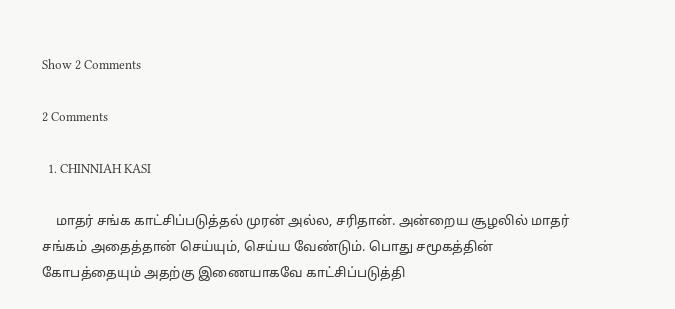Show 2 Comments

2 Comments

  1. CHINNIAH KASI

    மாதர் சங்க காட்சிப்படுத்தல் முரன் அல்ல, சரிதான். அன்றைய சூழலில் மாதர் சங்கம் அதைத்தான் செய்யும், செய்ய வேண்டும். பொது சமூகத்தின் கோபத்தையும் அதற்கு இணையாகவே காட்சிப்படுத்தி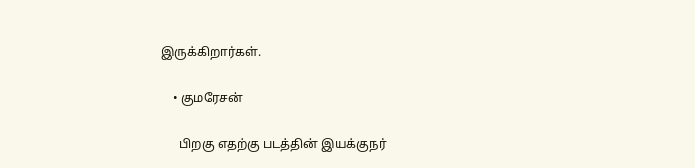இருக்கிறார்கள்.

    • குமரேசன்

      பிறகு எதற்கு படத்தின் இயக்குநர்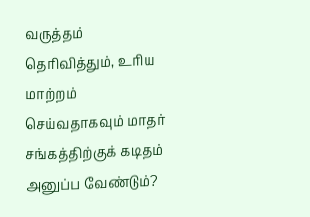வருத்தம் தெரிவித்தும், உரிய மாற்றம் செய்வதாகவும் மாதர் சங்கத்திற்குக் கடிதம் அனுப்ப வேண்டும்?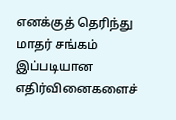எனக்குத் தெரிந்து மாதர் சங்கம் இப்படியான எதிர்வினைகளைச்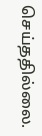செய்ததில்லை.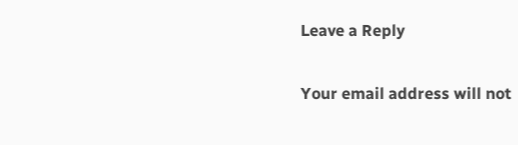Leave a Reply

Your email address will not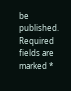be published. Required fields are marked *